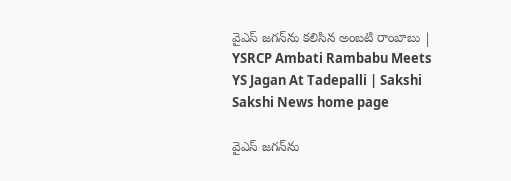వైఎస్‌ జగన్‌ను కలిసిన అంబటి రాంబాబు | YSRCP Ambati Rambabu Meets YS Jagan At Tadepalli | Sakshi
Sakshi News home page

వైఎస్‌ జగన్‌ను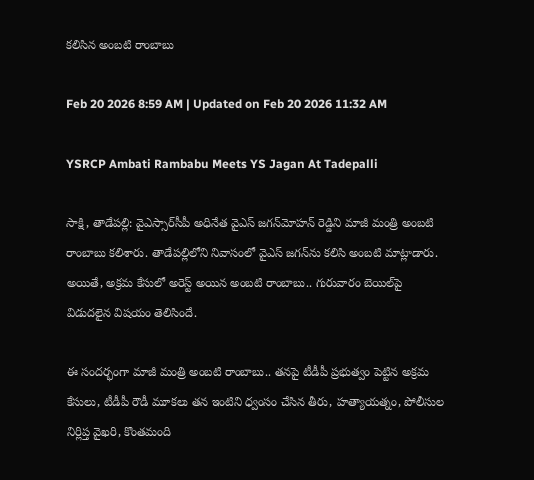కలిసిన అంబటి రాంబాబు

Feb 20 2026 8:59 AM | Updated on Feb 20 2026 11:32 AM

YSRCP Ambati Rambabu Meets YS Jagan At Tadepalli

సాక్షి, తాడేపల్లి: వైఎస్సార్‌సీపీ అధినేత వైఎస్‌ జగన్‌మోహన్‌ రెడ్డిని మాజీ మంత్రి అంబటి రాంబాబు కలిశారు. తాడేపల్లిలోని నివాసంలో వైఎస్‌ జగన్‌ను కలిసి అంబటి మాట్లాడారు. అయితే, అక్రమ కేసులో అరెస్ట్‌ అయిన అంబటి రాంబాబు.. గురువారం బెయిల్‌పై విడుదలైన విషయం తెలిసిందే.

ఈ సందర్భంగా మాజీ మంత్రి అంబటి రాంబాబు.. తనపై టీడీపీ ప్రభుత్వం పెట్టిన అక్రమ కేసులు, టీడీపీ రౌడీ మూకలు తన ఇంటిని ధ్వంసం చేసిన తీరు, హత్యాయత్నం, పోలీసుల నిర్లిప్త వైఖరి, కొంతమంది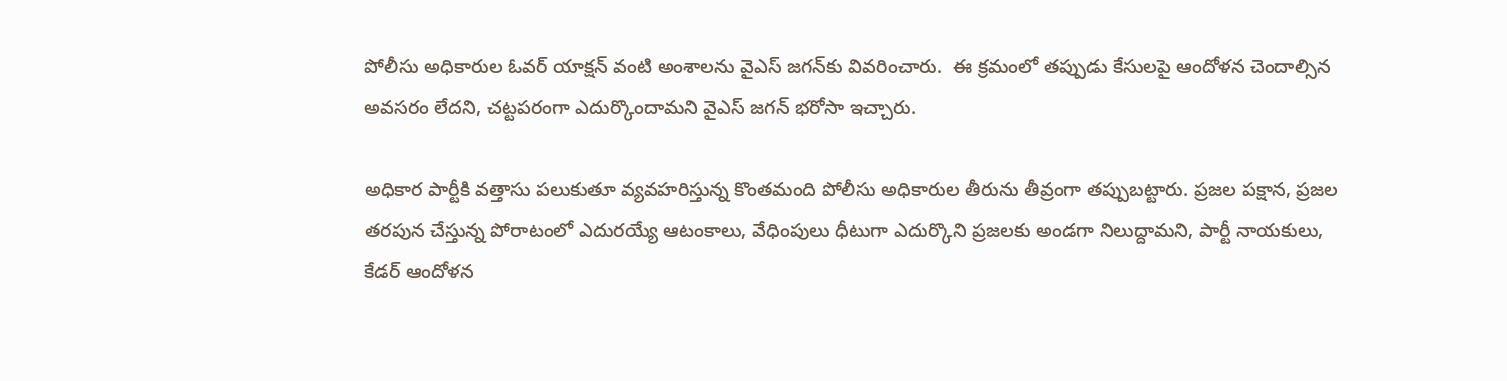పోలీసు అధికారుల ఓవర్‌ యాక్షన్‌ వంటి అంశాలను వైఎస్‌ జగన్‌కు వివరించారు.  ఈ క్రమంలో తప్పుడు కేసులపై ఆందోళన చెందాల్సిన అవసరం లేదని, చట్టపరంగా ఎదుర్కొందామని వైఎస్‌ జగన్‌ భరోసా ఇచ్చారు.

అధికార పార్టీకి వత్తాసు పలుకుతూ వ్యవహరిస్తున్న కొంతమంది పోలీసు అధికారుల తీరును తీవ్రంగా తప్పుబట్టారు. ప్రజల పక్షాన, ప్రజల తరపున చేస్తున్న పోరాటంలో ఎదురయ్యే ఆటంకాలు, వేధింపులు ధీటుగా ఎదుర్కొని ప్రజలకు అండగా నిలుద్దామని, పార్టీ నాయకులు, కేడర్‌ ఆందోళన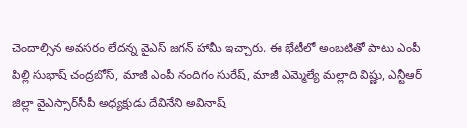చెందాల్సిన అవసరం లేదన్న వైఎస్‌ జగన్‌ హామీ ఇచ్చారు. ఈ భేటీలో అంబటితో పాటు ఎంపీ పిల్లి సుభాష్‌ చంద్రబోస్‌, మాజీ ఎంపీ నందిగం సురేష్‌, మాజీ ఎమ్మెల్యే మల్లాది విష్ణు, ఎన్టీఆర్‌ జిల్లా వైఎస్సార్‌సీపీ అధ్యక్షుడు దేవినేని అవినాష్‌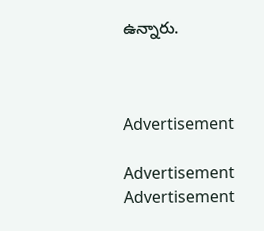ఉన్నారు.



Advertisement

Advertisement
Advertisement